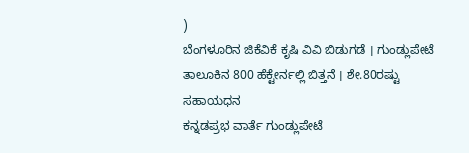)
ಬೆಂಗಳೂರಿನ ಜಿಕೆವಿಕೆ ಕೃಷಿ ವಿವಿ ಬಿಡುಗಡೆ । ಗುಂಡ್ಲುಪೇಟೆ ತಾಲೂಕಿನ 800 ಹೆಕ್ಟೇರ್ನಲ್ಲಿ ಬಿತ್ತನೆ । ಶೇ.80ರಷ್ಟು ಸಹಾಯಧನ
ಕನ್ನಡಪ್ರಭ ವಾರ್ತೆ ಗುಂಡ್ಲುಪೇಟೆ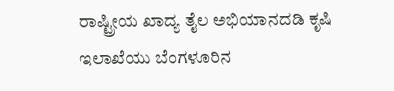ರಾಷ್ಟ್ರೀಯ ಖಾದ್ಯ ತೈಲ ಅಭಿಯಾನದಡಿ ಕೃಷಿ ಇಲಾಖೆಯು ಬೆಂಗಳೂರಿನ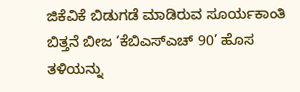ಜಿಕೆವಿಕೆ ಬಿಡುಗಡೆ ಮಾಡಿರುವ ಸೂರ್ಯಕಾಂತಿ ಬಿತ್ತನೆ ಬೀಜ ‘ಕೆಬಿಎಸ್ಎಚ್ 90’ ಹೊಸ ತಳಿಯನ್ನು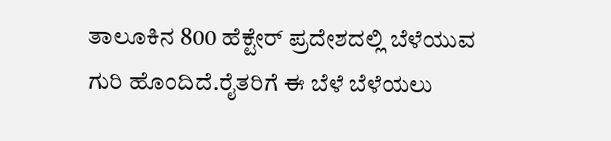ತಾಲೂಕಿನ 800 ಹೆಕ್ಟೇರ್ ಪ್ರದೇಶದಲ್ಲಿ ಬೆಳೆಯುವ ಗುರಿ ಹೊಂದಿದೆ.ರೈತರಿಗೆ ಈ ಬೆಳೆ ಬೆಳೆಯಲು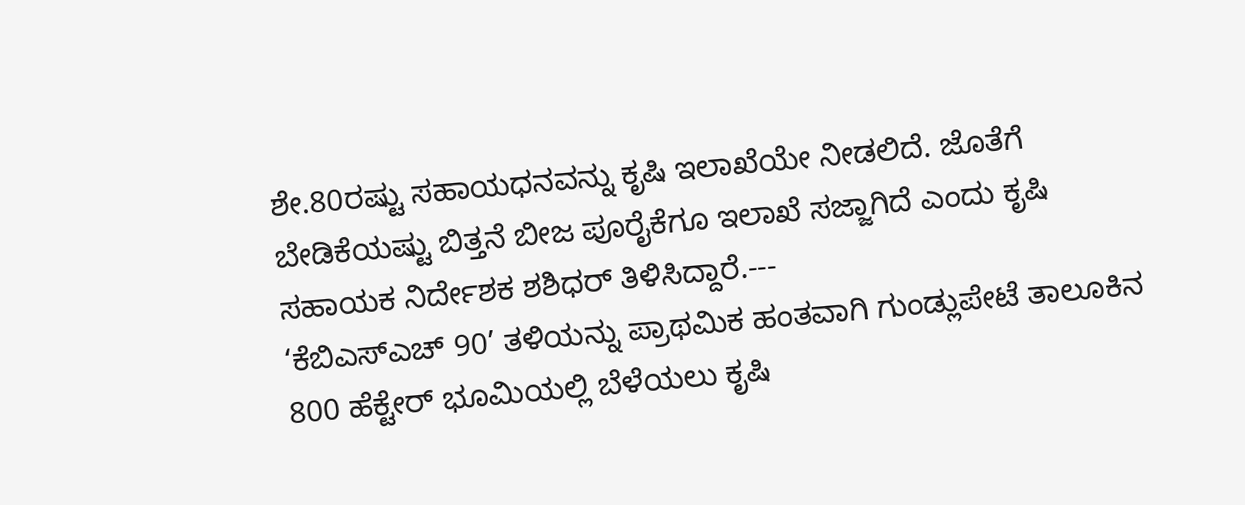ಶೇ.80ರಷ್ಟು ಸಹಾಯಧನವನ್ನು ಕೃಷಿ ಇಲಾಖೆಯೇ ನೀಡಲಿದೆ. ಜೊತೆಗೆ ಬೇಡಿಕೆಯಷ್ಟು ಬಿತ್ತನೆ ಬೀಜ ಪೂರೈಕೆಗೂ ಇಲಾಖೆ ಸಜ್ಜಾಗಿದೆ ಎಂದು ಕೃಷಿ ಸಹಾಯಕ ನಿರ್ದೇಶಕ ಶಶಿಧರ್ ತಿಳಿಸಿದ್ದಾರೆ.---
‘ಕೆಬಿಎಸ್ಎಚ್ 90’ ತಳಿಯನ್ನು ಪ್ರಾಥಮಿಕ ಹಂತವಾಗಿ ಗುಂಡ್ಲುಪೇಟೆ ತಾಲೂಕಿನ 800 ಹೆಕ್ಟೇರ್ ಭೂಮಿಯಲ್ಲಿ ಬೆಳೆಯಲು ಕೃಷಿ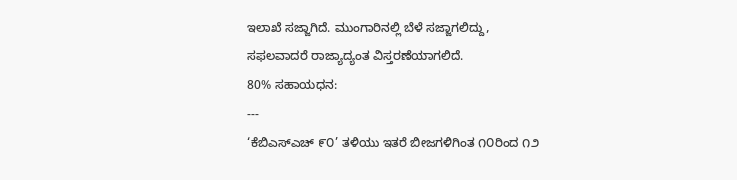ಇಲಾಖೆ ಸಜ್ಜಾಗಿದೆ. ಮುಂಗಾರಿನಲ್ಲಿ ಬೆಳೆ ಸಜ್ಜಾಗಲಿದ್ದು, ಸಫಲವಾದರೆ ರಾಜ್ಯಾದ್ಯಂತ ವಿಸ್ತರಣೆಯಾಗಲಿದೆ.
80% ಸಹಾಯಧನ:
---
‘ಕೆಬಿಎಸ್ಎಚ್ ೯೦’ ತಳಿಯು ಇತರೆ ಬೀಜಗಳಿಗಿಂತ ೧೦ರಿಂದ ೧೨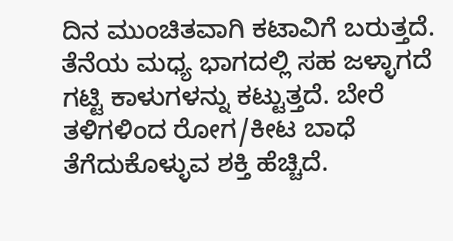ದಿನ ಮುಂಚಿತವಾಗಿ ಕಟಾವಿಗೆ ಬರುತ್ತದೆ. ತೆನೆಯ ಮಧ್ಯ ಭಾಗದಲ್ಲಿ ಸಹ ಜಳ್ಳಾಗದೆ ಗಟ್ಟಿ ಕಾಳುಗಳನ್ನು ಕಟ್ಟುತ್ತದೆ. ಬೇರೆ ತಳಿಗಳಿಂದ ರೋಗ/ಕೀಟ ಬಾಧೆ ತೆಗೆದುಕೊಳ್ಳುವ ಶಕ್ತಿ ಹೆಚ್ಚಿದೆ.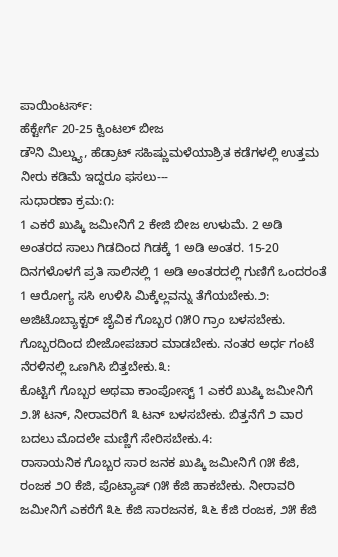ಪಾಯಿಂಟರ್ಸ್:
ಹೆಕ್ಟೇರ್ಗೆ 20-25 ಕ್ವಿಂಟಲ್ ಬೀಜ
ಡೌನಿ ಮಿಲ್ಡ್ಯು, ಹೆಡ್ರಾಟ್ ಸಹಿಷ್ಣುಮಳೆಯಾಶ್ರಿತ ಕಡೆಗಳಲ್ಲಿ ಉತ್ತಮ
ನೀರು ಕಡಿಮೆ ಇದ್ದರೂ ಫಸಲು---
ಸುಧಾರಣಾ ಕ್ರಮ:೧:
1 ಎಕರೆ ಖುಷ್ಕಿ ಜಮೀನಿಗೆ 2 ಕೇಜಿ ಬೀಜ ಉಳುಮೆ. 2 ಅಡಿ ಅಂತರದ ಸಾಲು ಗಿಡದಿಂದ ಗಿಡಕ್ಕೆ 1 ಅಡಿ ಅಂತರ. 15-20 ದಿನಗಳೊಳಗೆ ಪ್ರತಿ ಸಾಲಿನಲ್ಲಿ 1 ಅಡಿ ಅಂತರದಲ್ಲಿ ಗುಣಿಗೆ ಒಂದರಂತೆ 1 ಆರೋಗ್ಯ ಸಸಿ ಉಳಿಸಿ ಮಿಕ್ಕೆಲ್ಲವನ್ನು ತೆಗೆಯಬೇಕು.೨:
ಅಜಿಟೊಬ್ಯಾಕ್ಟರ್ ಜೈವಿಕ ಗೊಬ್ಬರ ೧೫೦ ಗ್ರಾಂ ಬಳಸಬೇಕು. ಗೊಬ್ಬರದಿಂದ ಬೀಜೋಪಚಾರ ಮಾಡಬೇಕು. ನಂತರ ಅರ್ಧ ಗಂಟೆ ನೆರಳಿನಲ್ಲಿ ಒಣಗಿಸಿ ಬಿತ್ತಬೇಕು.೩:
ಕೊಟ್ಟಿಗೆ ಗೊಬ್ಬರ ಅಥವಾ ಕಾಂಪೋಸ್ಟ್ 1 ಎಕರೆ ಖುಷ್ಕಿ ಜಮೀನಿಗೆ ೨.೫ ಟನ್, ನೀರಾವರಿಗೆ ೩ ಟನ್ ಬಳಸಬೇಕು. ಬಿತ್ತನೆಗೆ ೨ ವಾರ ಬದಲು ಮೊದಲೇ ಮಣ್ಣಿಗೆ ಸೇರಿಸಬೇಕು.4:
ರಾಸಾಯನಿಕ ಗೊಬ್ಬರ ಸಾರ ಜನಕ ಖುಷ್ಕಿ ಜಮೀನಿಗೆ ೧೫ ಕೆಜಿ, ರಂಜಕ ೨೦ ಕೆಜಿ, ಪೊಟ್ಯಾಷ್ ೧೫ ಕೆಜಿ ಹಾಕಬೇಕು. ನೀರಾವರಿ ಜಮೀನಿಗೆ ಎಕರೆಗೆ ೩೬ ಕೆಜಿ ಸಾರಜನಕ, ೩೬ ಕೆಜಿ ರಂಜಕ, ೨೫ ಕೆಜಿ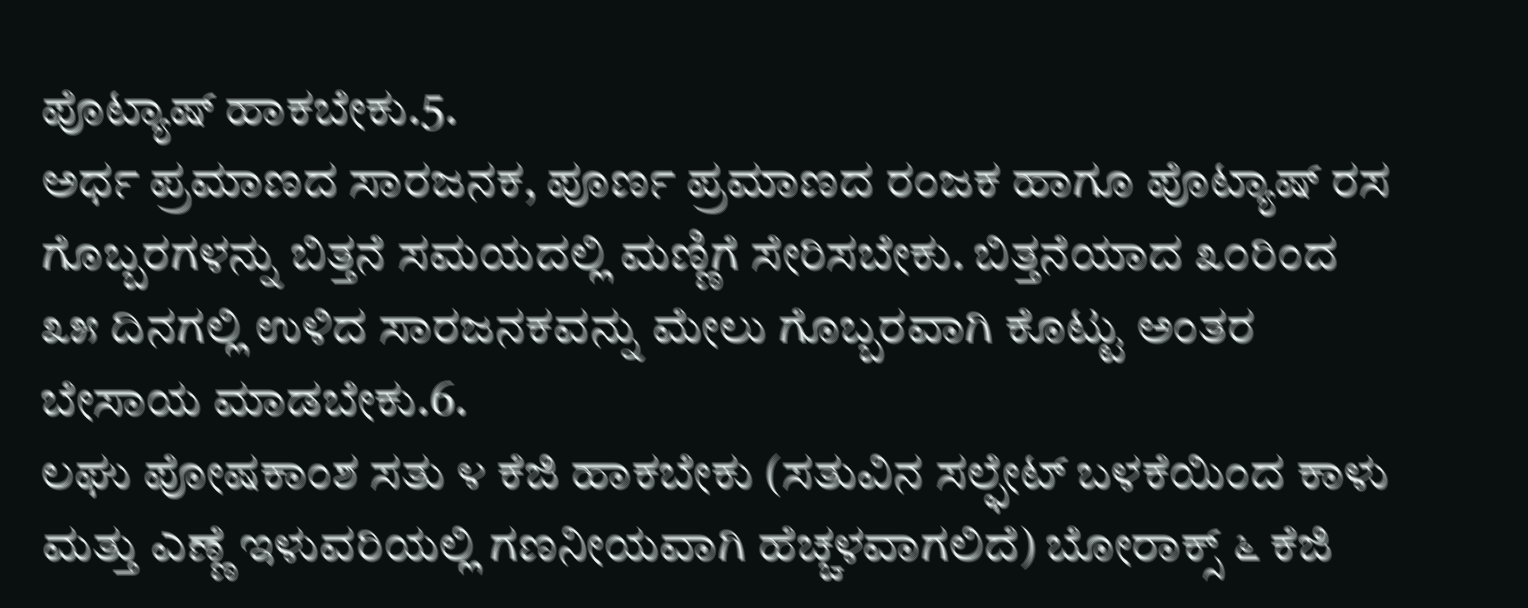ಪೊಟ್ಯಾಷ್ ಹಾಕಬೇಕು.5.
ಅರ್ಧ ಪ್ರಮಾಣದ ಸಾರಜನಕ, ಪೂರ್ಣ ಪ್ರಮಾಣದ ರಂಜಕ ಹಾಗೂ ಪೊಟ್ಯಾಷ್ ರಸ ಗೊಬ್ಬರಗಳನ್ನು ಬಿತ್ತನೆ ಸಮಯದಲ್ಲಿ ಮಣ್ಣಿಗೆ ಸೇರಿಸಬೇಕು. ಬಿತ್ತನೆಯಾದ ೩೦ರಿಂದ ೩೫ ದಿನಗಲ್ಲಿ ಉಳಿದ ಸಾರಜನಕವನ್ನು ಮೇಲು ಗೊಬ್ಬರವಾಗಿ ಕೊಟ್ಟು ಅಂತರ ಬೇಸಾಯ ಮಾಡಬೇಕು.6.
ಲಘು ಪೋಷಕಾಂಶ ಸತು ೪ ಕೆಜಿ ಹಾಕಬೇಕು (ಸತುವಿನ ಸಲ್ಫೇಟ್ ಬಳಕೆಯಿಂದ ಕಾಳು ಮತ್ತು ಎಣ್ಣೆ ಇಳುವರಿಯಲ್ಲಿ ಗಣನೀಯವಾಗಿ ಹೆಚ್ಚಳವಾಗಲಿದೆ) ಬೋರಾಕ್ಸ್ ೬ ಕೆಜಿ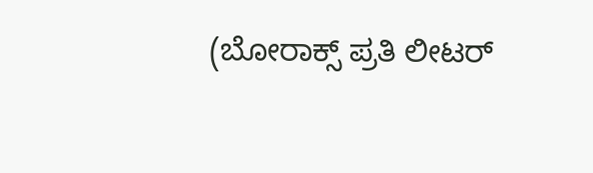(ಬೋರಾಕ್ಸ್ ಪ್ರತಿ ಲೀಟರ್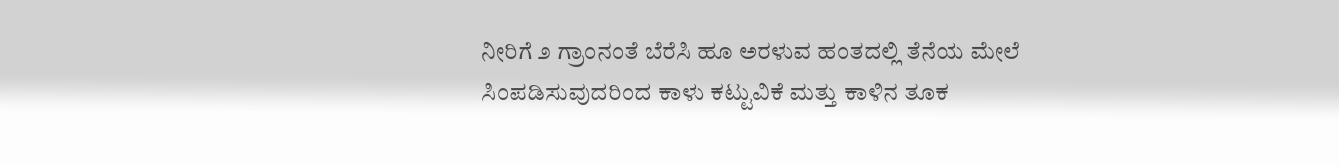ನೀರಿಗೆ ೨ ಗ್ರಾಂನಂತೆ ಬೆರೆಸಿ ಹೂ ಅರಳುವ ಹಂತದಲ್ಲಿ ತೆನೆಯ ಮೇಲೆ ಸಿಂಪಡಿಸುವುದರಿಂದ ಕಾಳು ಕಟ್ಟುವಿಕೆ ಮತ್ತು ಕಾಳಿನ ತೂಕ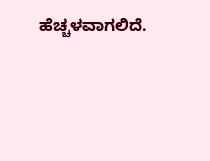ಹೆಚ್ಚಳವಾಗಲಿದೆ.